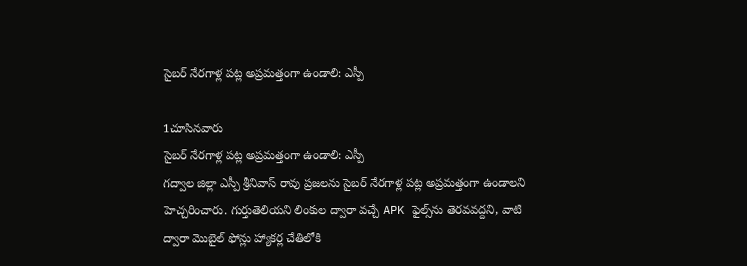సైబర్ నేరగాళ్ల పట్ల అప్రమత్తంగా ఉండాలి: ఎస్పీ

1చూసినవారు
సైబర్ నేరగాళ్ల పట్ల అప్రమత్తంగా ఉండాలి: ఎస్పీ
గద్వాల జిల్లా ఎస్పీ శ్రీనివాస్ రావు ప్రజలను సైబర్ నేరగాళ్ల పట్ల అప్రమత్తంగా ఉండాలని హెచ్చరించారు. గుర్తుతెలియని లింకుల ద్వారా వచ్చే APK ఫైల్స్‌ను తెరవవద్దని, వాటి ద్వారా మొబైల్ ఫోన్లు హ్యాకర్ల చేతిలోకి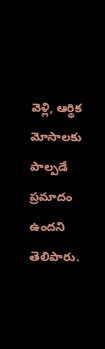వెళ్లి, ఆర్థిక మోసాలకు పాల్పడే ప్రమాదం ఉందని తెలిపారు.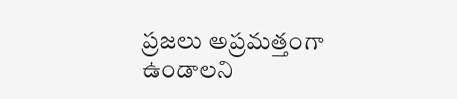ప్రజలు అప్రమత్తంగా ఉండాలని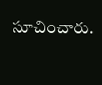సూచించారు.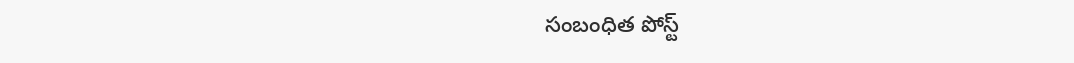సంబంధిత పోస్ట్